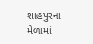શાહપુરના મેળામાં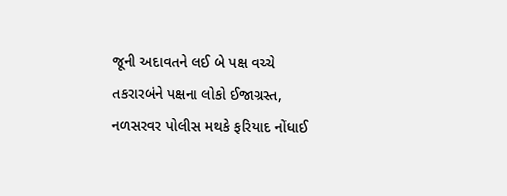જૂની અદાવતને લઈ બે પક્ષ વચ્ચે તકરારબંને પક્ષના લોકો ઈજાગ્રસ્ત, નળસરવર પોલીસ મથકે ફરિયાદ નોંધાઈ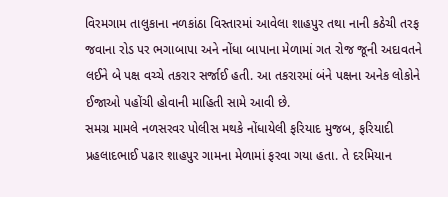વિરમગામ તાલુકાના નળકાંઠા વિસ્તારમાં આવેલા શાહપુર તથા નાની કઠેચી તરફ જવાના રોડ પર ભગાબાપા અને નોંધા બાપાના મેળામાં ગત રોજ જૂની અદાવતને લઈને બે પક્ષ વચ્ચે તકરાર સર્જાઈ હતી. આ તકરારમાં બંને પક્ષના અનેક લોકોને ઈજાઓ પહોંચી હોવાની માહિતી સામે આવી છે.
સમગ્ર મામલે નળસરવર પોલીસ મથકે નોંધાયેલી ફરિયાદ મુજબ, ફરિયાદી પ્રહલાદભાઈ પઢાર શાહપુર ગામના મેળામાં ફરવા ગયા હતા. તે દરમિયાન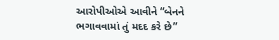આરોપીઓએ આવીને “બેનને ભગાવવામાં તું મદદ કરે છે”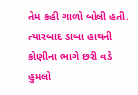તેમ કહી ગાળો બોલી હતી. ત્યારબાદ ડાબા હાથની કોણીના ભાગે છરી વડે હુમલો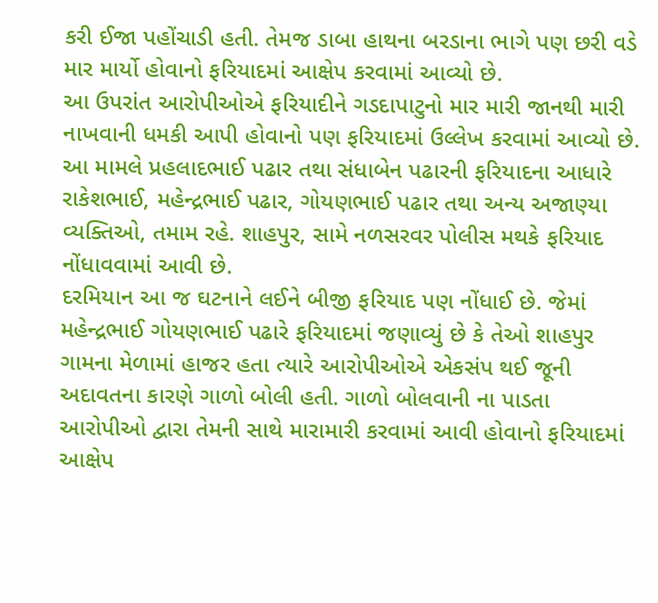કરી ઈજા પહોંચાડી હતી. તેમજ ડાબા હાથના બરડાના ભાગે પણ છરી વડે માર માર્યો હોવાનો ફરિયાદમાં આક્ષેપ કરવામાં આવ્યો છે.
આ ઉપરાંત આરોપીઓએ ફરિયાદીને ગડદાપાટુનો માર મારી જાનથી મારી નાખવાની ધમકી આપી હોવાનો પણ ફરિયાદમાં ઉલ્લેખ કરવામાં આવ્યો છે.
આ મામલે પ્રહલાદભાઈ પઢાર તથા સંધાબેન પઢારની ફરિયાદના આધારે રાકેશભાઈ, મહેન્દ્રભાઈ પઢાર, ગોયણભાઈ પઢાર તથા અન્ય અજાણ્યા વ્યક્તિઓ, તમામ રહે. શાહપુર, સામે નળસરવર પોલીસ મથકે ફરિયાદ નોંધાવવામાં આવી છે.
દરમિયાન આ જ ઘટનાને લઈને બીજી ફરિયાદ પણ નોંધાઈ છે. જેમાં મહેન્દ્રભાઈ ગોયણભાઈ પઢારે ફરિયાદમાં જણાવ્યું છે કે તેઓ શાહપુર ગામના મેળામાં હાજર હતા ત્યારે આરોપીઓએ એકસંપ થઈ જૂની અદાવતના કારણે ગાળો બોલી હતી. ગાળો બોલવાની ના પાડતા આરોપીઓ દ્વારા તેમની સાથે મારામારી કરવામાં આવી હોવાનો ફરિયાદમાં આક્ષેપ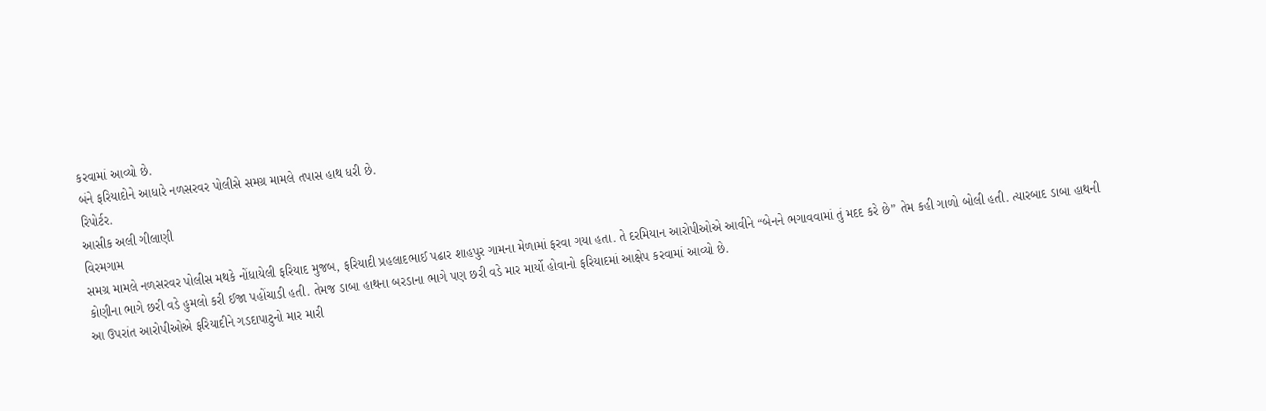કરવામાં આવ્યો છે.
બંને ફરિયાદોને આધારે નળસરવર પોલીસે સમગ્ર મામલે તપાસ હાથ ધરી છે.
રિપોર્ટર.
આસીક અલી ગીલાણી
વિરમગામ
સમગ્ર મામલે નળસરવર પોલીસ મથકે નોંધાયેલી ફરિયાદ મુજબ, ફરિયાદી પ્રહલાદભાઈ પઢાર શાહપુર ગામના મેળામાં ફરવા ગયા હતા. તે દરમિયાન આરોપીઓએ આવીને “બેનને ભગાવવામાં તું મદદ કરે છે” તેમ કહી ગાળો બોલી હતી. ત્યારબાદ ડાબા હાથની કોણીના ભાગે છરી વડે હુમલો કરી ઈજા પહોંચાડી હતી. તેમજ ડાબા હાથના બરડાના ભાગે પણ છરી વડે માર માર્યો હોવાનો ફરિયાદમાં આક્ષેપ કરવામાં આવ્યો છે.
આ ઉપરાંત આરોપીઓએ ફરિયાદીને ગડદાપાટુનો માર મારી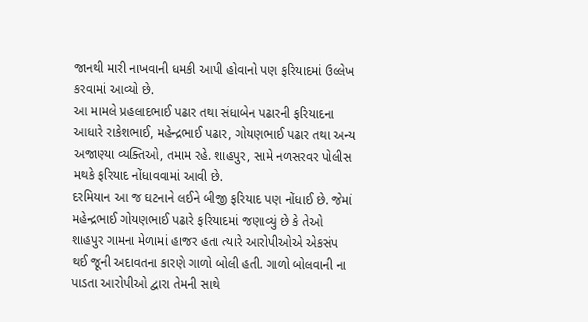જાનથી મારી નાખવાની ધમકી આપી હોવાનો પણ ફરિયાદમાં ઉલ્લેખ કરવામાં આવ્યો છે.
આ મામલે પ્રહલાદભાઈ પઢાર તથા સંધાબેન પઢારની ફરિયાદના આધારે રાકેશભાઈ, મહેન્દ્રભાઈ પઢાર, ગોયણભાઈ પઢાર તથા અન્ય અજાણ્યા વ્યક્તિઓ, તમામ રહે. શાહપુર, સામે નળસરવર પોલીસ મથકે ફરિયાદ નોંધાવવામાં આવી છે.
દરમિયાન આ જ ઘટનાને લઈને બીજી ફરિયાદ પણ નોંધાઈ છે. જેમાં મહેન્દ્રભાઈ ગોયણભાઈ પઢારે ફરિયાદમાં જણાવ્યું છે કે તેઓ શાહપુર ગામના મેળામાં હાજર હતા ત્યારે આરોપીઓએ એકસંપ થઈ જૂની અદાવતના કારણે ગાળો બોલી હતી. ગાળો બોલવાની ના પાડતા આરોપીઓ દ્વારા તેમની સાથે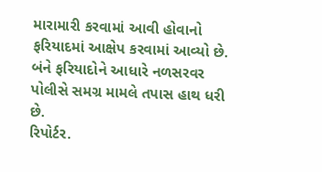મારામારી કરવામાં આવી હોવાનો ફરિયાદમાં આક્ષેપ કરવામાં આવ્યો છે.
બંને ફરિયાદોને આધારે નળસરવર પોલીસે સમગ્ર મામલે તપાસ હાથ ધરી છે.
રિપોર્ટર.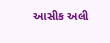આસીક અલી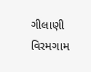ગીલાણી
વિરમગામ